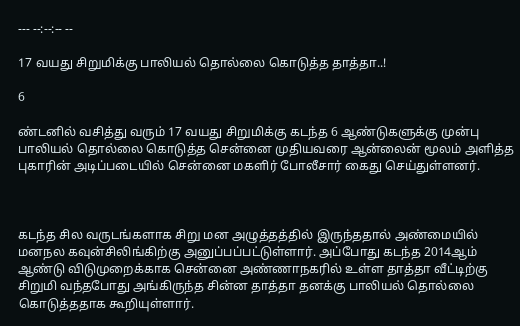--- --:--:-- --

17 வயது சிறுமிக்கு பாலியல் தொல்லை கொடுத்த தாத்தா..!

6

ண்டனில் வசித்து வரும் 17 வயது சிறுமிக்கு கடந்த 6 ஆண்டுகளுக்கு முன்பு பாலியல் தொல்லை கொடுத்த சென்னை முதியவரை ஆன்லைன் மூலம் அளித்த புகாரின் அடிப்படையில் சென்னை மகளிர் போலீசார் கைது செய்துள்ளனர்.



கடந்த சில வருடங்களாக சிறு மன அழுத்தத்தில் இருந்ததால் அண்மையில் மனநல கவுன்சிலிங்கிற்கு அனுப்பப்பட்டுள்ளார். அப்போது கடந்த 2014ஆம் ஆண்டு விடுமுறைக்காக சென்னை அண்ணாநகரில் உள்ள தாத்தா வீட்டிற்கு சிறுமி வந்தபோது அங்கிருந்த சின்ன தாத்தா தனக்கு பாலியல் தொல்லை கொடுத்ததாக கூறியுள்ளார்.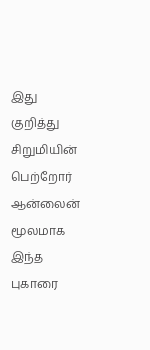இது குறித்து சிறுமியின் பெற்றோர் ஆன்லைன் மூலமாக இந்த புகாரை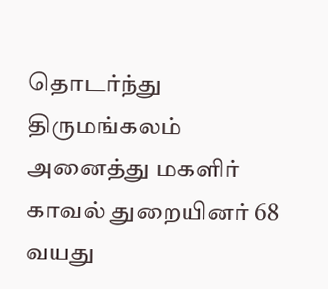தொடர்ந்து திருமங்கலம் அனைத்து மகளிர் காவல் துறையினர் 68 வயது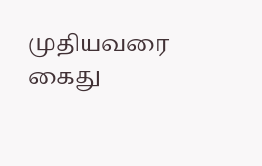முதியவரை கைது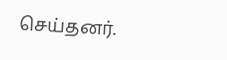செய்தனர்.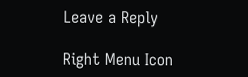Leave a Reply

Right Menu Icon